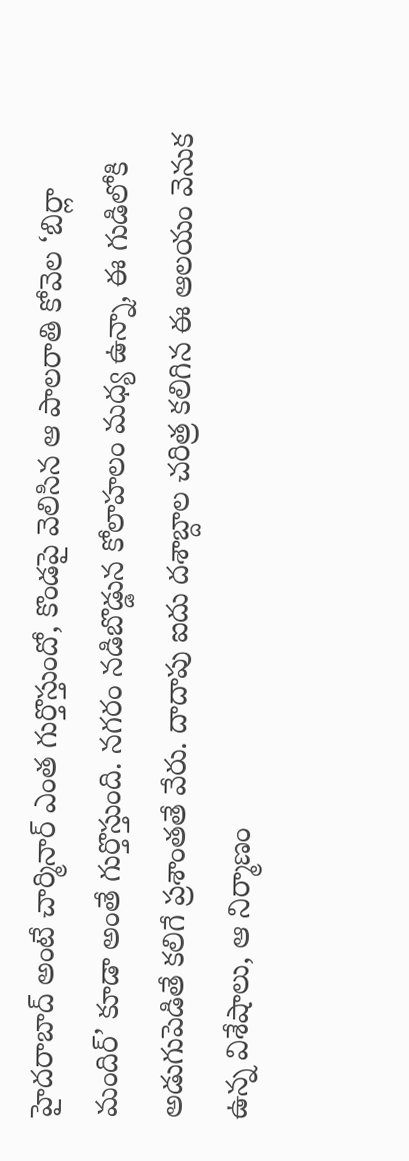హైదరాబాద్ అంటే చార్మినార్ ఎంత గుర్తొస్తుందో, కొండపై వెలిసిన ఆ పాలరాతి కోవెల ‘బిర్లా మందిర్’ కూడా అంతే గుర్తొస్తుంది. నగరం నడిబొడ్డున కోలాహలం మధ్య ఉన్నా, ఈ గుడిలోకి అడుగుపెడితే కలిగే ప్రశాంతతే వేరు. దాదాపు ఐదు దశాబ్దాల చరిత్ర కలిగిన ఈ ఆలయం వెనుక ఉన్న విశేషాలు, ఆ నిర్మాణం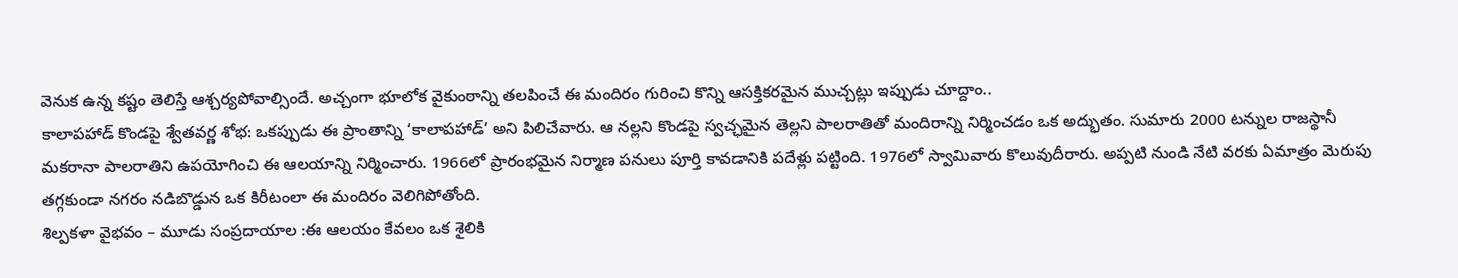వెనుక ఉన్న కష్టం తెలిస్తే ఆశ్చర్యపోవాల్సిందే. అచ్చంగా భూలోక వైకుంఠాన్ని తలపించే ఈ మందిరం గురించి కొన్ని ఆసక్తికరమైన ముచ్చట్లు ఇప్పుడు చూద్దాం..
కాలాపహాడ్ కొండపై శ్వేతవర్ణ శోభ: ఒకప్పుడు ఈ ప్రాంతాన్ని ‘కాలాపహాడ్’ అని పిలిచేవారు. ఆ నల్లని కొండపై స్వచ్ఛమైన తెల్లని పాలరాతితో మందిరాన్ని నిర్మించడం ఒక అద్భుతం. సుమారు 2000 టన్నుల రాజస్థానీ మకరానా పాలరాతిని ఉపయోగించి ఈ ఆలయాన్ని నిర్మించారు. 1966లో ప్రారంభమైన నిర్మాణ పనులు పూర్తి కావడానికి పదేళ్లు పట్టింది. 1976లో స్వామివారు కొలువుదీరారు. అప్పటి నుండి నేటి వరకు ఏమాత్రం మెరుపు తగ్గకుండా నగరం నడిబొడ్డున ఒక కిరీటంలా ఈ మందిరం వెలిగిపోతోంది.
శిల్పకళా వైభవం – మూడు సంప్రదాయాల :ఈ ఆలయం కేవలం ఒక శైలికి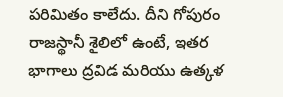పరిమితం కాలేదు. దీని గోపురం రాజస్థానీ శైలిలో ఉంటే, ఇతర భాగాలు ద్రవిడ మరియు ఉత్కళ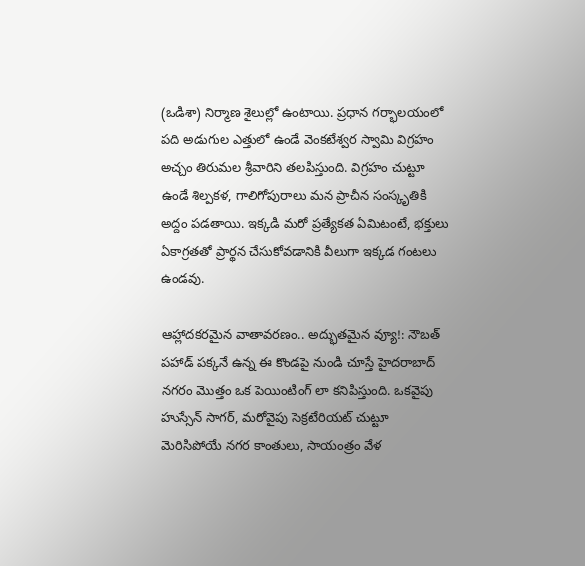(ఒడిశా) నిర్మాణ శైలుల్లో ఉంటాయి. ప్రధాన గర్భాలయంలో పది అడుగుల ఎత్తులో ఉండే వెంకటేశ్వర స్వామి విగ్రహం అచ్చం తిరుమల శ్రీవారిని తలపిస్తుంది. విగ్రహం చుట్టూ ఉండే శిల్పకళ, గాలిగోపురాలు మన ప్రాచీన సంస్కృతికి అద్దం పడతాయి. ఇక్కడి మరో ప్రత్యేకత ఏమిటంటే, భక్తులు ఏకాగ్రతతో ప్రార్థన చేసుకోవడానికి వీలుగా ఇక్కడ గంటలు ఉండవు.

ఆహ్లాదకరమైన వాతావరణం.. అద్భుతమైన వ్యూ!: నౌబత్ పహాడ్ పక్కనే ఉన్న ఈ కొండపై నుండి చూస్తే హైదరాబాద్ నగరం మొత్తం ఒక పెయింటింగ్ లా కనిపిస్తుంది. ఒకవైపు హుస్సేన్ సాగర్, మరోవైపు సెక్రటేరియట్ చుట్టూ మెరిసిపోయే నగర కాంతులు, సాయంత్రం వేళ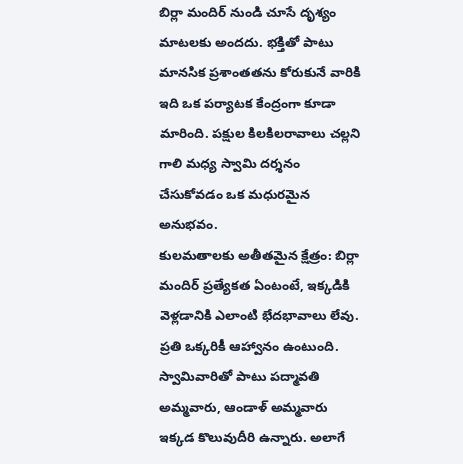బిర్లా మందిర్ నుండి చూసే దృశ్యం మాటలకు అందదు. భక్తితో పాటు మానసిక ప్రశాంతతను కోరుకునే వారికి ఇది ఒక పర్యాటక కేంద్రంగా కూడా మారింది. పక్షుల కిలకిలరావాలు చల్లని గాలి మధ్య స్వామి దర్శనం చేసుకోవడం ఒక మధురమైన అనుభవం.
కులమతాలకు అతీతమైన క్షేత్రం: బిర్లా మందిర్ ప్రత్యేకత ఏంటంటే, ఇక్కడికి వెళ్లడానికి ఎలాంటి భేదభావాలు లేవు. ప్రతి ఒక్కరికీ ఆహ్వానం ఉంటుంది. స్వామివారితో పాటు పద్మావతి అమ్మవారు, ఆండాళ్ అమ్మవారు ఇక్కడ కొలువుదీరి ఉన్నారు. అలాగే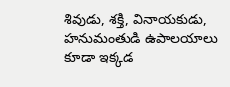శివుడు, శక్తి, వినాయకుడు, హనుమంతుడి ఉపాలయాలు కూడా ఇక్కడ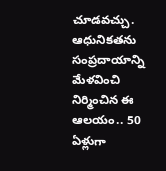చూడవచ్చు. ఆధునికతను సంప్రదాయాన్ని మేళవించి నిర్మించిన ఈ ఆలయం.. 50 ఏళ్లుగా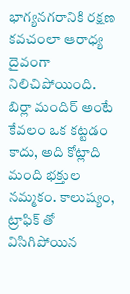భాగ్యనగరానికి రక్షణ కవచంలా ఆరాధ్య దైవంగా నిలిచిపోయింది.
బిర్లా మందిర్ అంటే కేవలం ఒక కట్టడం కాదు, అది కోట్లాది మంది భక్తుల నమ్మకం. కాలుష్యం, ట్రాఫిక్ తో విసిగిపోయిన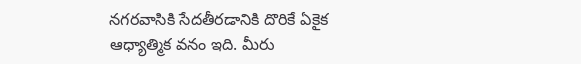నగరవాసికి సేదతీరడానికి దొరికే ఏకైక ఆధ్యాత్మిక వనం ఇది. మీరు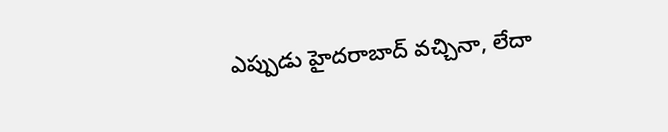ఎప్పుడు హైదరాబాద్ వచ్చినా, లేదా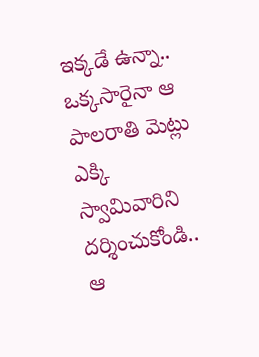ఇక్కడే ఉన్నా.. ఒక్కసారైనా ఆ పాలరాతి మెట్లు ఎక్కి స్వామివారిని దర్శించుకోండి.. ఆ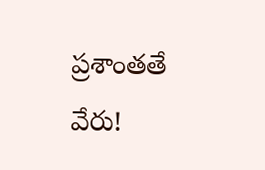ప్రశాంతతే వేరు!